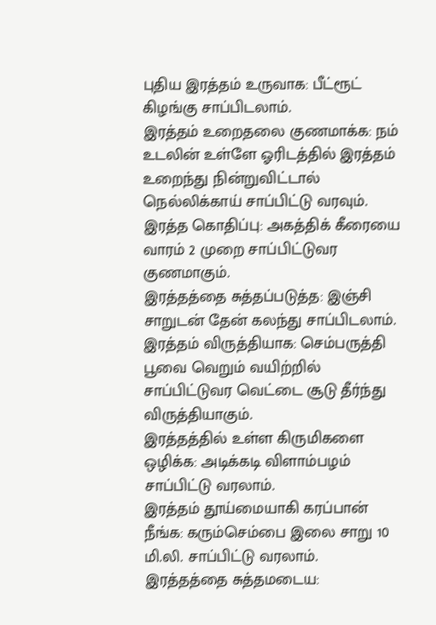புதிய இரத்தம் உருவாக: பீட்ரூட் கிழங்கு சாப்பிடலாம்.
இரத்தம் உறைதலை குணமாக்க: நம் உடலின் உள்ளே ஓரிடத்தில் இரத்தம் உறைந்து நின்றுவிட்டால் நெல்லிக்காய் சாப்பிட்டு வரவும்.
இரத்த கொதிப்பு: அகத்திக் கீரையை வாரம் 2 முறை சாப்பிட்டுவர குணமாகும்.
இரத்தத்தை சுத்தப்படுத்த: இஞ்சி சாறுடன் தேன் கலந்து சாப்பிடலாம்.
இரத்தம் விருத்தியாக: செம்பருத்தி பூவை வெறும் வயிற்றில் சாப்பிட்டுவர வெட்டை சூடு தீர்ந்து விருத்தியாகும்.
இரத்தத்தில் உள்ள கிருமிகளை ஒழிக்க: அடிக்கடி விளாம்பழம் சாப்பிட்டு வரலாம்.
இரத்தம் தூய்மையாகி கரப்பான் நீங்க: கரும்செம்பை இலை சாறு 10 மி.லி. சாப்பிட்டு வரலாம்.
இரத்தத்தை சுத்தமடைய: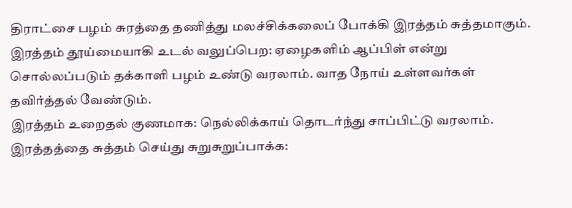திராட்சை பழம் சுரத்தை தணித்து மலச்சிக்கலைப் போக்கி இரத்தம் சுத்தமாகும்.
இரத்தம் தூய்மையாகி உடல் வலுப்பெற: ஏழைகளிம் ஆப்பிள் என்று சொல்லப்படும் தக்காளி பழம் உண்டு வரலாம். வாத நோய் உள்ளவர்கள் தவிர்த்தல் வேண்டும்.
இரத்தம் உறைதல் குணமாக: நெல்லிக்காய் தொடர்ந்து சாப்பிட்டு வரலாம்.
இரத்தத்தை சுத்தம் செய்து சுறுசுறுப்பாக்க: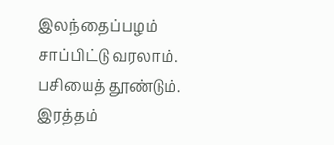இலந்தைப்பழம் சாப்பிட்டு வரலாம். பசியைத் தூண்டும்.
இரத்தம்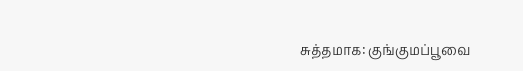சுத்தமாக: குங்குமப்பூவை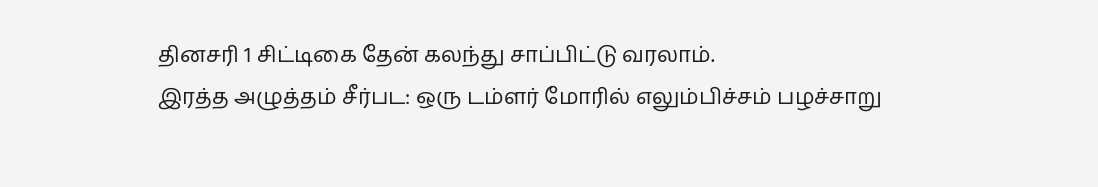தினசரி 1 சிட்டிகை தேன் கலந்து சாப்பிட்டு வரலாம்.
இரத்த அழுத்தம் சீர்பட: ஒரு டம்ளர் மோரில் எலும்பிச்சம் பழச்சாறு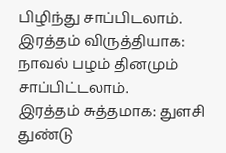பிழிந்து சாப்பிடலாம்.
இரத்தம் விருத்தியாக: நாவல் பழம் தினமும் சாப்பிட்டலாம்.
இரத்தம் சுத்தமாக: துளசி துண்டு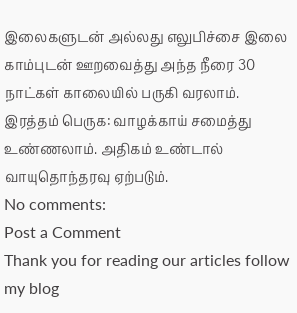இலைகளுடன் அல்லது எலுபிச்சை இலை காம்புடன் ஊறவைத்து அந்த நீரை 30 நாட்கள் காலையில் பருகி வரலாம்.
இரத்தம் பெருக: வாழக்காய் சமைத்து உண்ணலாம். அதிகம் உண்டால் வாயுதொந்தரவு ஏற்படும்.
No comments:
Post a Comment
Thank you for reading our articles follow my blog